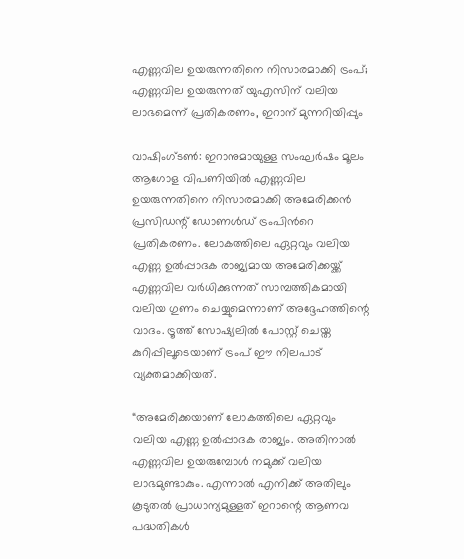എണ്ണവില ഉയരുന്നതിനെ നിസാരമാക്കി ട്രംപ്; എണ്ണവില ഉയരുന്നത് യുഎസിന് വലിയ ലാഭമെന്ന് പ്രതികരണം, ഇറാന് മുന്നറിയിപ്പും

വാഷിംഗ്ടൺ: ഇറാനുമായുള്ള സംഘർഷം മൂലം ആഗോള വിപണിയിൽ എണ്ണവില ഉയരുന്നതിനെ നിസാരമാക്കി അമേരിക്കൻ പ്രസിഡന്റ് ഡോണൾഡ് ട്രംപിന്‍റെ പ്രതികരണം. ലോകത്തിലെ ഏറ്റവും വലിയ എണ്ണ ഉൽപ്പാദക രാജ്യമായ അമേരിക്കയ്ക്ക് എണ്ണവില വർധിക്കുന്നത് സാമ്പത്തികമായി വലിയ ഗുണം ചെയ്യുമെന്നാണ് അദ്ദേഹത്തിന്റെ വാദം. ട്രൂത്ത് സോഷ്യലിൽ പോസ്റ്റ് ചെയ്ത കുറിപ്പിലൂടെയാണ് ട്രംപ് ഈ നിലപാട് വ്യക്തമാക്കിയത്.

“അമേരിക്കയാണ് ലോകത്തിലെ ഏറ്റവും വലിയ എണ്ണ ഉൽപ്പാദക രാജ്യം. അതിനാൽ എണ്ണവില ഉയരുമ്പോൾ നമുക്ക് വലിയ ലാഭമുണ്ടാകും. എന്നാൽ എനിക്ക് അതിലും കൂടുതൽ പ്രാധാന്യമുള്ളത് ഇറാന്റെ ആണവ പദ്ധതികൾ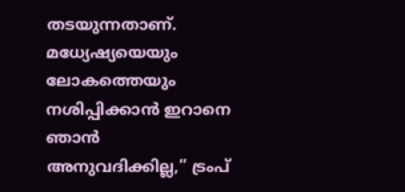തടയുന്നതാണ്. മധ്യേഷ്യയെയും ലോകത്തെയും നശിപ്പിക്കാൻ ഇറാനെ ഞാൻ അനുവദിക്കില്ല,” ട്രംപ്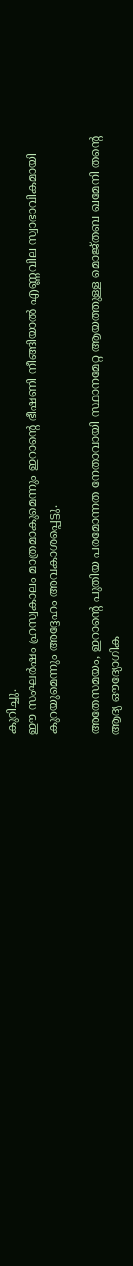കുറിച്ചു.
ഈ സംഘർഷം ഹ്രസ്വകാലം മാത്രമാകുമെന്നും ഇറാന്റെ ഭീഷണി നീങ്ങിയാൽ എണ്ണവില സ്വാഭാവികമായി കുറയുമെന്നും അദ്ദേഹം അവകാശപ്പെട്ടു.

അതേസമയം, ഇറാൻ്റെ പുതിയ പരമോന്നത നേതാവായി സ്ഥാനമേറ്റ ആയത്തുള്ള മൊജ്തബ ഖമേനി തൻ്റെ ആദ്യ ഔദ്യോഗിക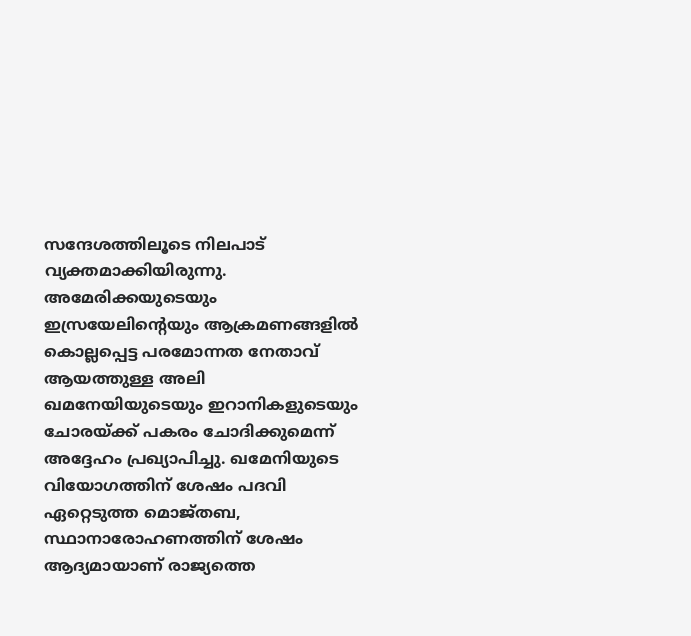സന്ദേശത്തിലൂടെ നിലപാട് വ്യക്തമാക്കിയിരുന്നു. അമേരിക്കയുടെയും ഇസ്രയേലിൻ്റെയും ആക്രമണങ്ങളിൽ കൊല്ലപ്പെട്ട പരമോന്നത നേതാവ് ആയത്തുള്ള അലി ഖമനേയിയുടെയും ഇറാനികളുടെയും ചോരയ്ക്ക് പകരം ചോദിക്കുമെന്ന് അദ്ദേഹം പ്രഖ്യാപിച്ചു. ഖമേനിയുടെ വിയോഗത്തിന് ശേഷം പദവി ഏറ്റെടുത്ത മൊജ്തബ, സ്ഥാനാരോഹണത്തിന് ശേഷം ആദ്യമായാണ് രാജ്യത്തെ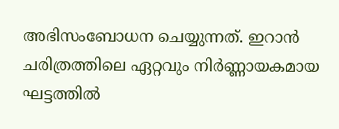അഭിസംബോധന ചെയ്യുന്നത്. ഇറാൻ ചരിത്രത്തിലെ ഏറ്റവും നിർണ്ണായകമായ ഘട്ടത്തിൽ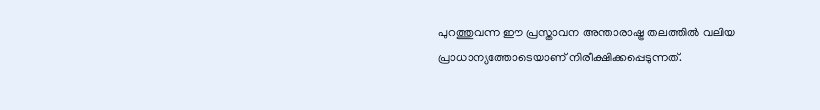പുറത്തുവന്ന ഈ പ്രസ്താവന അന്താരാഷ്ട്ര തലത്തിൽ വലിയ പ്രാധാന്യത്തോടെയാണ് നിരീക്ഷിക്കപ്പെടുന്നത്.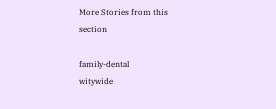More Stories from this section

family-dental
witywide